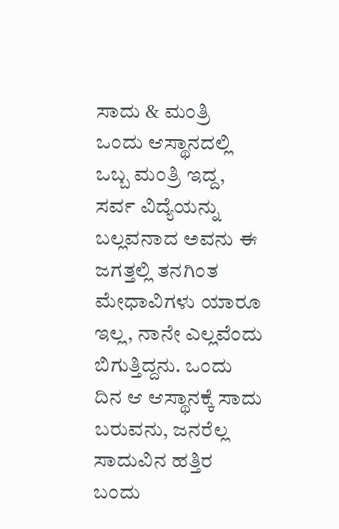ಸಾದು & ಮಂತ್ರಿ
ಒಂದು ಆಸ್ಥಾನದಲ್ಲಿ ಒಬ್ಬ ಮಂತ್ರಿ ಇದ್ದ, ಸರ್ವ ವಿದ್ಯೆಯನ್ನು ಬಲ್ಲವನಾದ ಅವನು ಈ ಜಗತ್ತಲ್ಲಿ ತನಗಿಂತ ಮೇಧಾವಿಗಳು ಯಾರೂ ಇಲ್ಲ, ನಾನೇ ಎಲ್ಲವೆಂದು ಬಿಗುತ್ತಿದ್ದನು. ಒಂದು ದಿನ ಆ ಆಸ್ಥಾನಕ್ಕೆ ಸಾದು ಬರುವನು, ಜನರೆಲ್ಲ ಸಾದುವಿನ ಹತ್ತಿರ ಬಂದು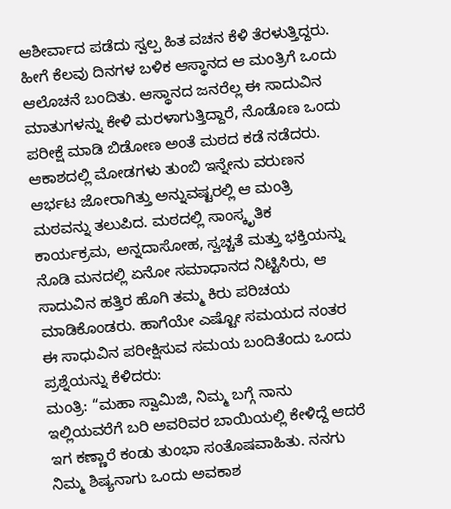ಆಶೀರ್ವಾದ ಪಡೆದು ಸ್ವಲ್ಪ ಹಿತ ವಚನ ಕೆಳಿ ತೆರಳುತ್ತಿದ್ದರು. ಹೀಗೆ ಕೆಲವು ದಿನಗಳ ಬಳಿಕ ಆಸ್ಥಾನದ ಆ ಮಂತ್ರಿಗೆ ಒಂದು ಆಲೊಚನೆ ಬಂದಿತು. ಆಸ್ಥಾನದ ಜನರೆಲ್ಲ ಈ ಸಾದುವಿನ ಮಾತುಗಳನ್ನು ಕೇಳಿ ಮರಳಾಗುತ್ತಿದ್ದಾರೆ, ನೊಡೊಣ ಒಂದು ಪರೀಕ್ಷೆ ಮಾಡಿ ಬಿಡೋಣ ಅಂತೆ ಮಠದ ಕಡೆ ನಡೆದರು.
ಆಕಾಶದಲ್ಲಿ ಮೋಡಗಳು ತುಂಬಿ ಇನ್ನೇನು ವರುಣನ ಆರ್ಭಟ ಜೋರಾಗಿತ್ತು ಅನ್ನುವಷ್ಟರಲ್ಲಿ ಆ ಮಂತ್ರಿ ಮಠವನ್ನು ತಲುಪಿದ. ಮಠದಲ್ಲಿ ಸಾಂಸ್ಕೃತಿಕ ಕಾರ್ಯಕ್ರಮ, ಅನ್ನದಾಸೋಹ, ಸ್ವಚ್ಚತೆ ಮತ್ತು ಭಕ್ತಿಯನ್ನು ನೊಡಿ ಮನದಲ್ಲಿ ಏನೋ ಸಮಾಧಾನದ ನಿಟ್ಟಿಸಿರು, ಆ ಸಾದುವಿನ ಹತ್ತಿರ ಹೊಗಿ ತಮ್ಮ ಕಿರು ಪರಿಚಯ ಮಾಡಿಕೊಂಡರು. ಹಾಗೆಯೇ ಎಷ್ಟೋ ಸಮಯದ ನಂತರ ಈ ಸಾಧುವಿನ ಪರೀಕ್ಷಿಸುವ ಸಮಯ ಬಂದಿತೆಂದು ಒಂದು ಪ್ರಶ್ನೆಯನ್ನು ಕೆಳಿದರು:
ಮಂತ್ರಿ: “ಮಹಾ ಸ್ವಾಮಿಜಿ, ನಿಮ್ಮ ಬಗ್ಗೆ ನಾನು ಇಲ್ಲಿಯವರೆಗೆ ಬರಿ ಅವರಿವರ ಬಾಯಿಯಲ್ಲಿ ಕೇಳಿದ್ದೆ ಆದರೆ ಇಗ ಕಣ್ಣಾರೆ ಕಂಡು ತುಂಭಾ ಸಂತೊಷವಾಹಿತು. ನನಗು ನಿಮ್ಮ ಶಿಷ್ಯನಾಗು ಒಂದು ಅವಕಾಶ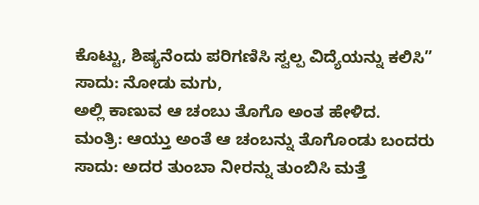ಕೊಟ್ಟು, ಶಿಷ್ಯನೆಂದು ಪರಿಗಣಿಸಿ ಸ್ವಲ್ಪ ವಿದ್ಯೆಯನ್ನು ಕಲಿಸಿ”
ಸಾದು: ನೋಡು ಮಗು,
ಅಲ್ಲಿ ಕಾಣುವ ಆ ಚಂಬು ತೊಗೊ ಅಂತ ಹೇಳಿದ.
ಮಂತ್ರಿ: ಆಯ್ತು ಅಂತೆ ಆ ಚಂಬನ್ನು ತೊಗೊಂಡು ಬಂದರು
ಸಾದು: ಅದರ ತುಂಬಾ ನೀರನ್ನು ತುಂಬಿಸಿ ಮತ್ತೆ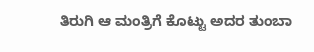ತಿರುಗಿ ಆ ಮಂತ್ರಿಗೆ ಕೊಟ್ಟು ಅದರ ತುಂಬಾ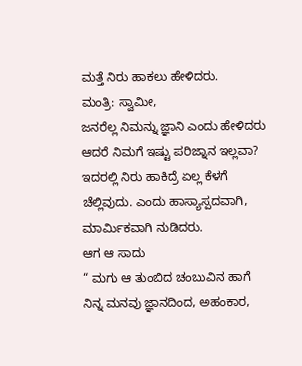ಮತ್ತೆ ನಿರು ಹಾಕಲು ಹೇಳಿದರು.
ಮಂತ್ರಿ: ಸ್ವಾಮೀ,
ಜನರೆಲ್ಲ ನಿಮನ್ನು ಜ್ಞಾನಿ ಎಂದು ಹೇಳಿದರು ಆದರೆ ನಿಮಗೆ ಇಷ್ಟು ಪರಿಜ್ನಾನ ಇಲ್ಲವಾ? ಇದರಲ್ಲಿ ನಿರು ಹಾಕಿದ್ರೆ ಏಲ್ಲ ಕೆಳಗೆ ಚೆಲ್ಲಿವುದು. ಎಂದು ಹಾಸ್ಯಾಸ್ಪದವಾಗಿ, ಮಾರ್ಮಿಕವಾಗಿ ನುಡಿದರು.
ಆಗ ಆ ಸಾದು
“ ಮಗು ಆ ತುಂಬಿದ ಚಂಬುವಿನ ಹಾಗೆ ನಿನ್ನ ಮನವು ಜ್ಞಾನದಿಂದ, ಅಹಂಕಾರ,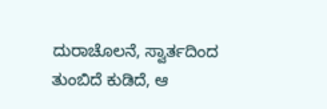ದುರಾಚೊಲನೆ, ಸ್ವಾರ್ತದಿಂದ ತುಂಬಿದೆ ಕುಡಿದೆ, ಆ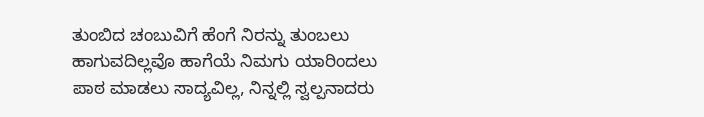ತುಂಬಿದ ಚಂಬುವಿಗೆ ಹೆಂಗೆ ನಿರನ್ನು ತುಂಬಲು ಹಾಗುವದಿಲ್ಲವೊ ಹಾಗೆಯೆ ನಿಮಗು ಯಾರಿಂದಲು ಪಾಠ ಮಾಡಲು ಸಾದ್ಯವಿಲ್ಲ, ನಿನ್ನಲ್ಲಿ ಸ್ವಲ್ಪನಾದರು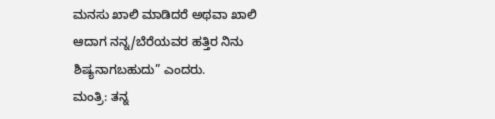ಮನಸು ಖಾಲಿ ಮಾಡಿದರೆ ಅಥವಾ ಖಾಲಿ ಆದಾಗ ನನ್ನ/ಬೆರೆಯವರ ಹತ್ತಿರ ನಿನು ಶಿಷ್ಯನಾಗಬಹುದು” ಎಂದರು.
ಮಂತ್ರಿ: ತನ್ನ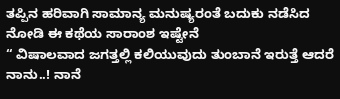ತಪ್ಪಿನ ಹರಿವಾಗಿ ಸಾಮಾನ್ಯ ಮನುಷ್ಯರಂತೆ ಬದುಕು ನಡೆಸಿದ
ನೋಡಿ ಈ ಕಥೆಯ ಸಾರಾಂಶ ಇಷ್ಟೇನೆ
“ ವಿಷಾಲವಾದ ಜಗತ್ತಲ್ಲಿ ಕಲಿಯುವುದು ತುಂಬಾನೆ ಇರುತ್ತೆ ಆದರೆ ನಾನು..! ನಾನೆ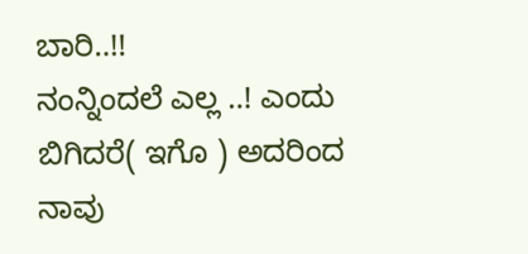ಬಾರಿ..!!
ನಂನ್ನಿಂದಲೆ ಎಲ್ಲ ..! ಎಂದು ಬಿಗಿದರೆ( ಇಗೊ ) ಅದರಿಂದ ನಾವು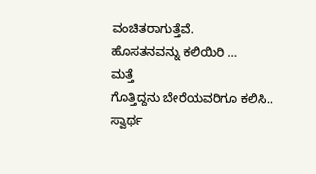ವಂಚಿತರಾಗುತ್ತೆವೆ.
ಹೊಸತನವನ್ನು ಕಲಿಯಿರಿ …
ಮತ್ತೆ
ಗೊತ್ತಿದ್ದನು ಬೇರೆಯವರಿಗೂ ಕಲಿಸಿ..
ಸ್ವಾರ್ಥ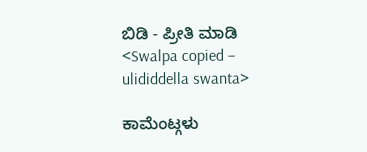ಬಿಡಿ - ಪ್ರೀತಿ ಮಾಡಿ
<Swalpa copied – ulididdella swanta>

ಕಾಮೆಂಟ್ಗಳು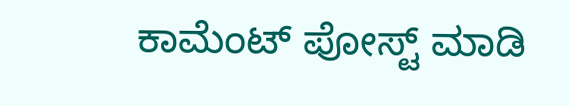ಕಾಮೆಂಟ್ ಪೋಸ್ಟ್ ಮಾಡಿ